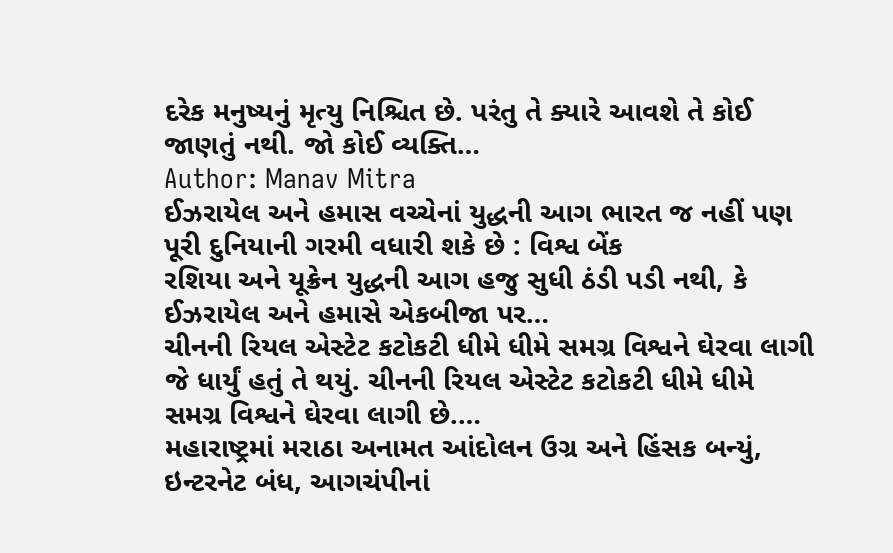દરેક મનુષ્યનું મૃત્યુ નિશ્ચિત છે. પરંતુ તે ક્યારે આવશે તે કોઈ જાણતું નથી. જો કોઈ વ્યક્તિ…
Author: Manav Mitra
ઈઝરાયેલ અને હમાસ વચ્ચેનાં યુદ્ધની આગ ભારત જ નહીં પણ પૂરી દુનિયાની ગરમી વધારી શકે છે : વિશ્વ બેંક
રશિયા અને યૂક્રેન યુદ્ધની આગ હજુ સુધી ઠંડી પડી નથી, કે ઈઝરાયેલ અને હમાસે એકબીજા પર…
ચીનની રિયલ એસ્ટેટ કટોકટી ધીમે ધીમે સમગ્ર વિશ્વને ઘેરવા લાગી
જે ધાર્યું હતું તે થયું. ચીનની રિયલ એસ્ટેટ કટોકટી ધીમે ધીમે સમગ્ર વિશ્વને ઘેરવા લાગી છે.…
મહારાષ્ટ્રમાં મરાઠા અનામત આંદોલન ઉગ્ર અને હિંસક બન્યું, ઇન્ટરનેટ બંધ, આગચંપીનાં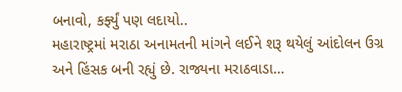બનાવો, કર્ફ્યું પણ લદાયો..
મહારાષ્ટ્રમાં મરાઠા અનામતની માંગને લઈને શરૂ થયેલું આંદોલન ઉગ્ર અને હિંસક બની રહ્યું છે. રાજ્યના મરાઠવાડા…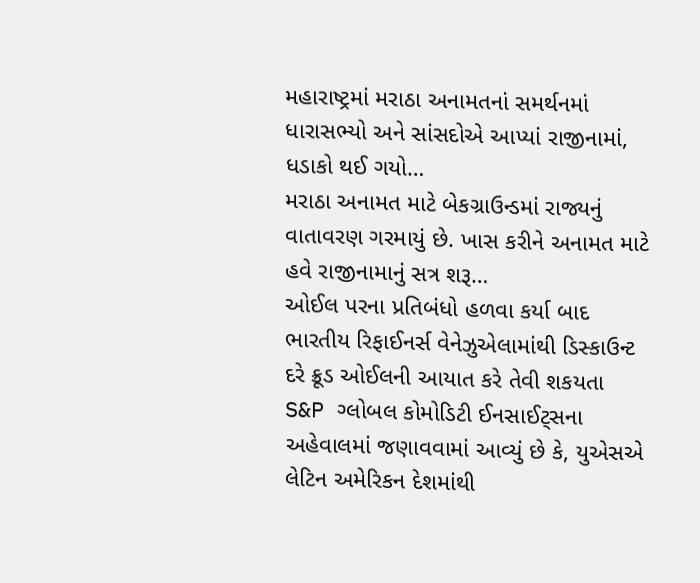મહારાષ્ટ્રમાં મરાઠા અનામતનાં સમર્થનમાં ધારાસભ્યો અને સાંસદોએ આપ્યાં રાજીનામાં, ધડાકો થઈ ગયો…
મરાઠા અનામત માટે બેકગ્રાઉન્ડમાં રાજ્યનું વાતાવરણ ગરમાયું છે. ખાસ કરીને અનામત માટે હવે રાજીનામાનું સત્ર શરૂ…
ઓઈલ પરના પ્રતિબંધો હળવા કર્યા બાદ ભારતીય રિફાઈનર્સ વેનેઝુએલામાંથી ડિસ્કાઉન્ટ દરે ક્રૂડ ઓઈલની આયાત કરે તેવી શકયતા
S&P ગ્લોબલ કોમોડિટી ઈનસાઈટ્સના અહેવાલમાં જણાવવામાં આવ્યું છે કે, યુએસએ લેટિન અમેરિકન દેશમાંથી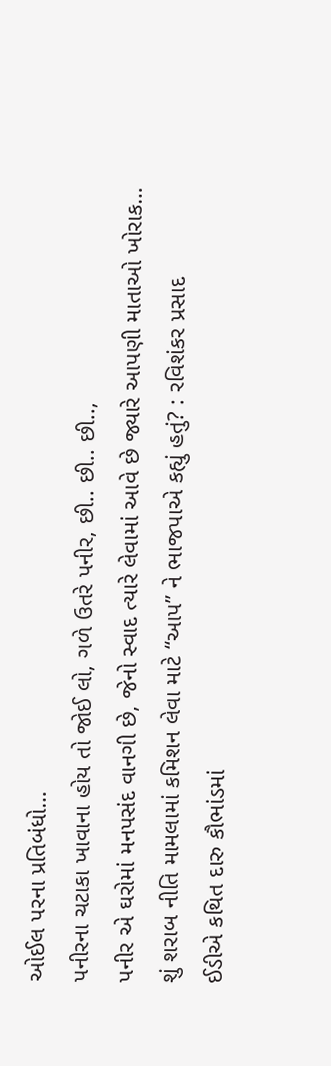ઓઈલ પરના પ્રતિબંધો…
પનીરના ચટાકા ખાવાના હોય તો જોઈ લો, ગળે ઉતરે પનીર, છી.. છી.. છી..,
પનીર એ ઘરોમાં મનપસંદ વાનગી છે, જેનો સ્વાદ ત્યારે લેવામાં આવે છે જ્યારે આપણી માતાઓ ખોરાક…
શું શરાબ નીતિ મામલામાં કમિશન લેવા માટે “આપ” ને ભાજપાએ કહ્યું હતું? : રવિશંકર પ્રસાદ
ઈડીએ કથિત દારુ કૌભાંડમાં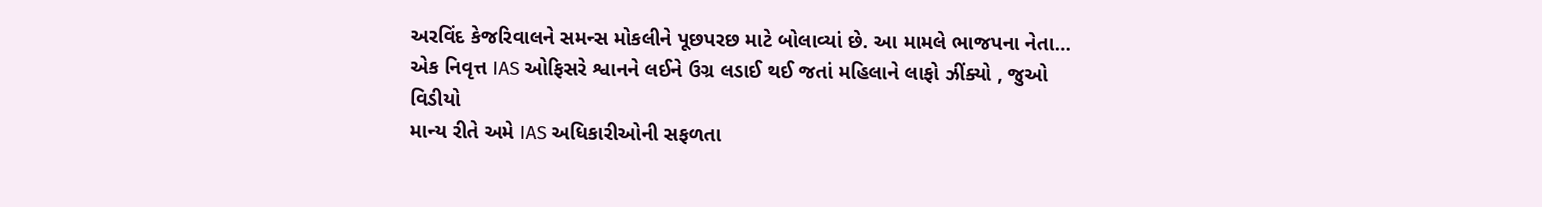અરવિંદ કેજરિવાલને સમન્સ મોકલીને પૂછપરછ માટે બોલાવ્યાં છે. આ મામલે ભાજપના નેતા…
એક નિવૃત્ત IAS ઓફિસરે શ્વાનને લઈને ઉગ્ર લડાઈ થઈ જતાં મહિલાને લાફો ઝીંક્યો , જુઓ વિડીયો
માન્ય રીતે અમે IAS અધિકારીઓની સફળતા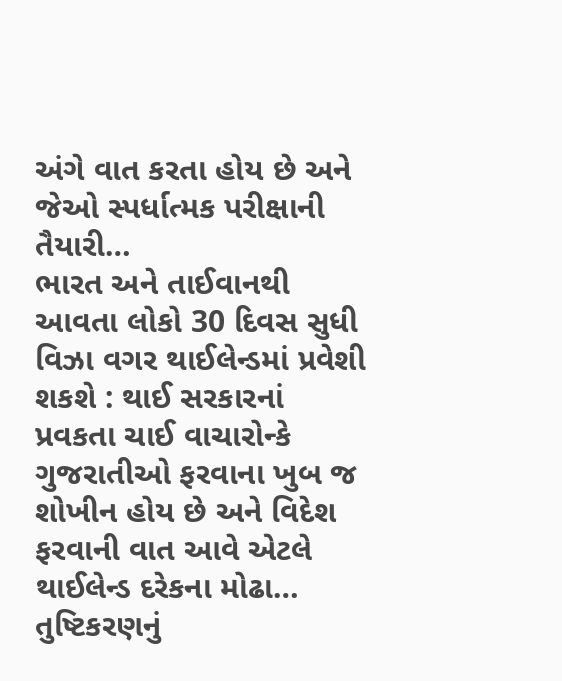અંગે વાત કરતા હોય છે અને જેઓ સ્પર્ધાત્મક પરીક્ષાની તૈયારી…
ભારત અને તાઈવાનથી આવતા લોકો 30 દિવસ સુધી વિઝા વગર થાઈલેન્ડમાં પ્રવેશી શકશે : થાઈ સરકારનાં પ્રવકતા ચાઈ વાચારોન્કે
ગુજરાતીઓ ફરવાના ખુબ જ શોખીન હોય છે અને વિદેશ ફરવાની વાત આવે એટલે થાઈલેન્ડ દરેકના મોઢા…
તુષ્ટિકરણનું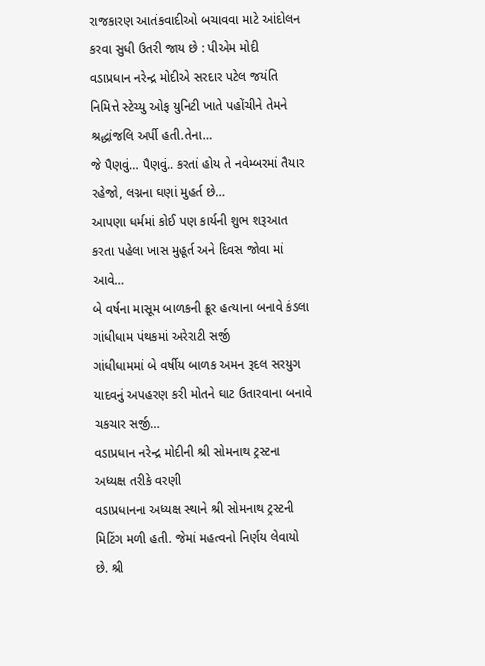રાજકારણ આતંકવાદીઓ બચાવવા માટે આંદોલન કરવા સુધી ઉતરી જાય છે : પીએમ મોદી
વડાપ્રધાન નરેન્દ્ર મોદીએ સરદાર પટેલ જયંતિ નિમિત્તે સ્ટેચ્યુ ઓફ યુનિટી ખાતે પહોંચીને તેમને શ્રદ્ધાંજલિ અર્પી હતી.તેના…
જે પૈણવું… પૈણવું.. કરતાં હોય તે નવેમ્બરમાં તૈયાર રહેજો, લગ્નના ઘણાં મુહર્ત છે…
આપણા ધર્મમાં કોઈ પણ કાર્યની શુભ શરૂઆત કરતા પહેલા ખાસ મુહૂર્ત અને દિવસ જોવા માં આવે…
બે વર્ષના માસૂમ બાળકની ક્રૂર હત્યાના બનાવે કંડલા ગાંધીધામ પંથકમાં અરેરાટી સર્જી
ગાંધીધામમાં બે વર્ષીય બાળક અમન રૂદલ સરયુગ યાદવનું અપહરણ કરી મોતને ઘાટ ઉતારવાના બનાવે ચકચાર સર્જી…
વડાપ્રધાન નરેન્દ્ર મોદીની શ્રી સોમનાથ ટ્રસ્ટના અધ્યક્ષ તરીકે વરણી
વડાપ્રધાનના અધ્યક્ષ સ્થાને શ્રી સોમનાથ ટ્રસ્ટની મિટિંગ મળી હતી. જેમાં મહત્વનો નિર્ણય લેવાયો છે. શ્રી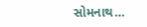સોમનાથ…